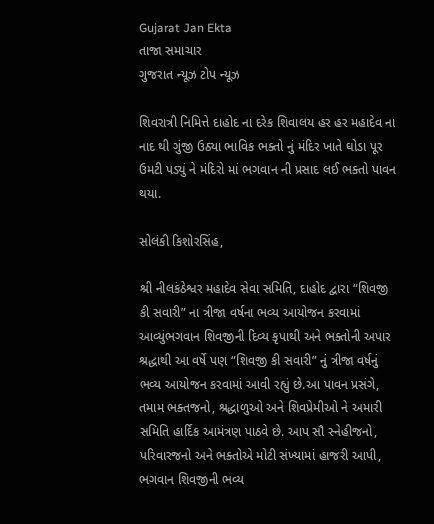Gujarat Jan Ekta
તાજા સમાચાર
ગુજરાત ન્યૂઝ ટોપ ન્યૂઝ

શિવરાત્રી નિમિત્તે દાહોદ ના દરેક શિવાલય હર હર મહાદેવ ના નાદ થી ગુંજી ઉઠ્યા ભાવિક ભક્તો નું મંદિર ખાતે ઘોડા પૂર ઉમટી પડ્યું ને મંદિરો માં ભગવાન ની પ્રસાદ લઈ ભક્તો પાવન થયા.

સોલંકી કિશોરસિંહ,

શ્રી નીલકંઠેશ્વર મહાદેવ સેવા સમિતિ, દાહોદ દ્વારા “શિવજી કી સવારી” ના ત્રીજા વર્ષના ભવ્ય આયોજન કરવામાં આવ્યુંભગવાન શિવજીની દિવ્ય કૃપાથી અને ભક્તોની અપાર શ્રદ્ધાથી આ વર્ષે પણ “શિવજી કી સવારી” નું ત્રીજા વર્ષનું ભવ્ય આયોજન કરવામાં આવી રહ્યું છે.આ પાવન પ્રસંગે, તમામ ભક્તજનો, શ્રદ્ધાળુઓ અને શિવપ્રેમીઓ ને અમારી સમિતિ હાર્દિક આમંત્રણ પાઠવે છે. આપ સૌ સ્નેહીજનો, પરિવારજનો અને ભક્તોએ મોટી સંખ્યામાં હાજરી આપી, ભગવાન શિવજીની ભવ્ય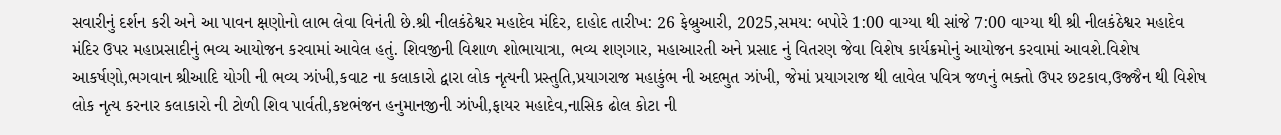સવારીનું દર્શન કરી અને આ પાવન ક્ષણોનો લાભ લેવા વિનંતી છે.શ્રી નીલકંઠેશ્વર મહાદેવ મંદિર, દાહોદ તારીખ: 26 ફેબ્રુઆરી, 2025,સમય: બપોરે 1:00 વાગ્યા થી સાંજે 7:00 વાગ્યા થી શ્રી નીલકંઠેશ્વર મહાદેવ મંદિર ઉપર મહાપ્રસાદીનું ભવ્ય આયોજન કરવામાં આવેલ હતું. શિવજીની વિશાળ શોભાયાત્રા, ભવ્ય શણગાર, મહાઆરતી અને પ્રસાદ નું વિતરણ જેવા વિશેષ કાર્યક્રમોનું આયોજન કરવામાં આવશે.વિશેષ આકર્ષણો,ભગવાન શ્રીઆદિ યોગી ની ભવ્ય ઝાંખી,કવાટ ના કલાકારો દ્વારા લોક નૃત્યની પ્રસ્તુતિ,પ્રયાગરાજ મહાકુંભ ની અદભુત ઝાંખી, જેમાં પ્રયાગરાજ થી લાવેલ પવિત્ર જળનું ભક્તો ઉપર છટકાવ,ઉજ્જૈન થી વિશેષ લોક નૃત્ય કરનાર કલાકારો ની ટોળી શિવ પાર્વતી,કષ્ટભંજન હનુમાનજીની ઝાંખી,ફાયર મહાદેવ,નાસિક ઢોલ કોટા ની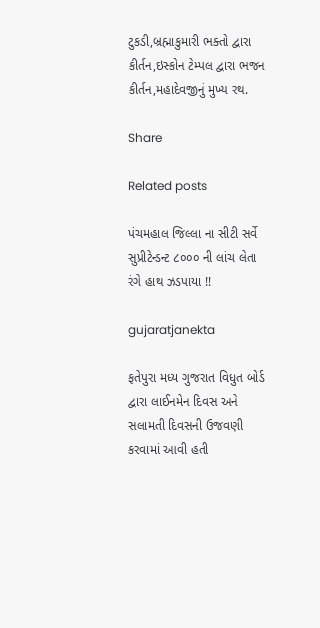ટુકડી,બ્રહ્માકુમારી ભક્તો દ્વારા કીર્તન,ઇસ્કોન ટેમ્પલ દ્વારા ભજન કીર્તન,મહાદેવજીનું મુખ્ય રથ.

Share

Related posts

પંચમહાલ જિલ્લા ના સીટી સર્વે સુપ્રીટેન્ડન્ટ ૮૦૦૦ ની લાંચ લેતા રંગે હાથ ઝડપાયા !!

gujaratjanekta

ફતેપુરા મધ્ય ગુજરાત વિધુત બોર્ડ દ્વારા લાઈનમેન દિવસ અને સલામતી દિવસની ઉજવણી કરવામાં આવી હતી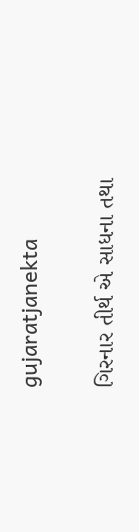gujaratjanekta

ગિરનાર તીર્થ એ સાધના તથા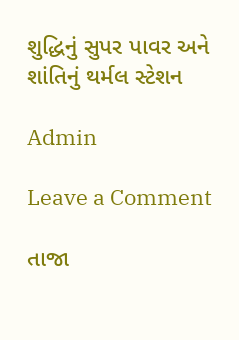શુદ્ધિનું સુપર પાવર અને શાંતિનું થર્મલ સ્ટેશન

Admin

Leave a Comment

તાજા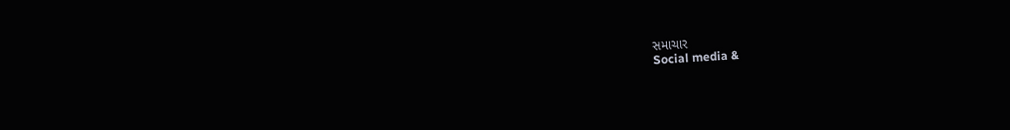સમાચાર
Social media &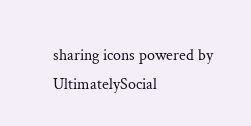sharing icons powered by UltimatelySocial